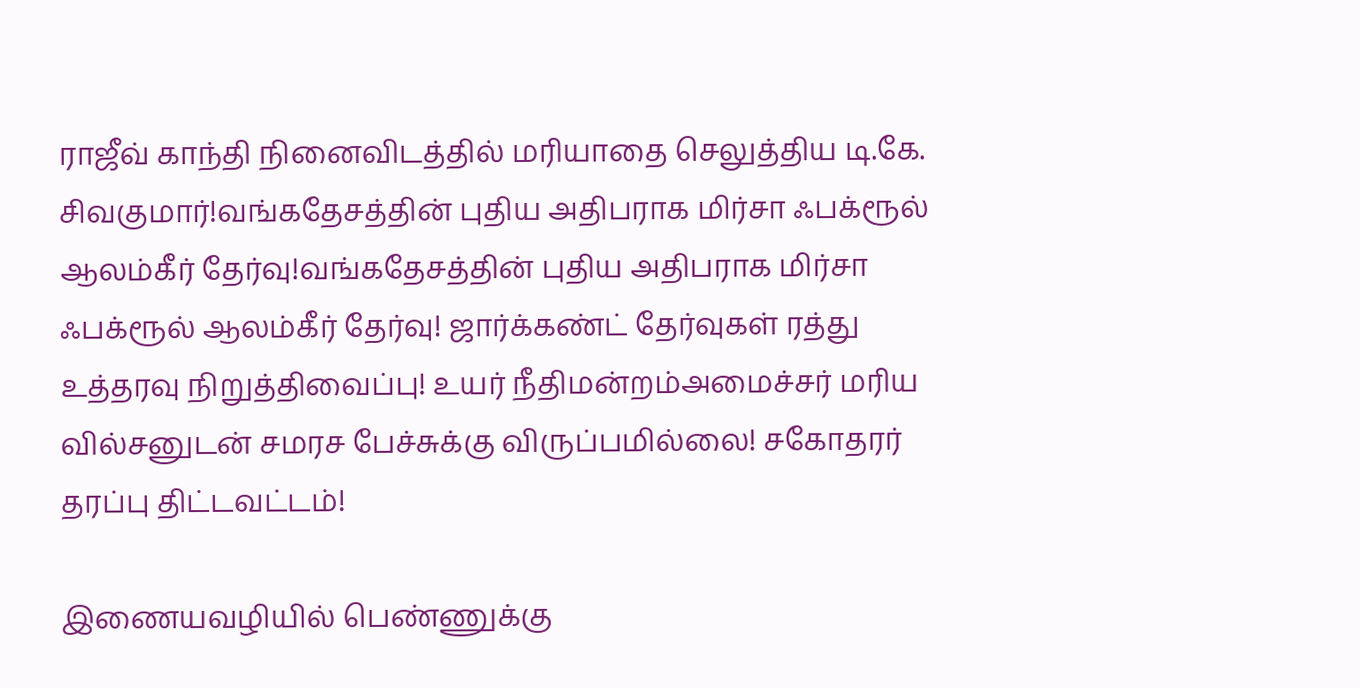ராஜீவ் காந்தி நினைவிடத்தில் மரியாதை செலுத்திய டி.கே. சிவகுமார்!வங்கதேசத்தின் புதிய அதிபராக மிர்சா ஃபக்ரூல் ஆலம்கீர் தேர்வு!வங்கதேசத்தின் புதிய அதிபராக மிர்சா ஃபக்ரூல் ஆலம்கீர் தேர்வு! ஜார்க்கண்ட் தேர்வுகள் ரத்து உத்தரவு நிறுத்திவைப்பு! உயர் நீதிமன்றம்அமைச்சர் மரிய வில்சனுடன் சமரச பேச்சுக்கு விருப்பமில்லை! சகோதரர் தரப்பு திட்டவட்டம்!

இணையவழியில் பெண்ணுக்கு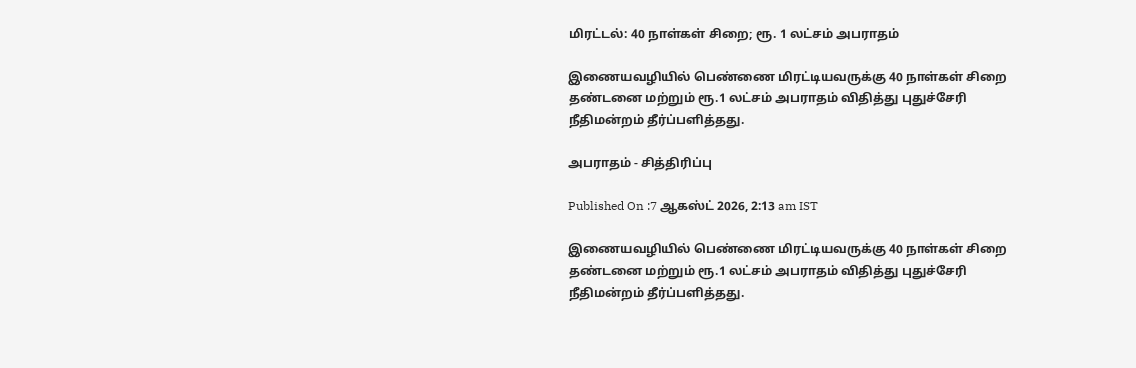மிரட்டல்: 40 நாள்கள் சிறை; ரூ. 1 லட்சம் அபராதம்

இணையவழியில் பெண்ணை மிரட்டியவருக்கு 40 நாள்கள் சிறை தண்டனை மற்றும் ரூ.1 லட்சம் அபராதம் விதித்து புதுச்சேரி நீதிமன்றம் தீர்ப்பளித்தது.

அபராதம் - சித்திரிப்பு

Published On :7 ஆகஸ்ட் 2026, 2:13 am IST

இணையவழியில் பெண்ணை மிரட்டியவருக்கு 40 நாள்கள் சிறை தண்டனை மற்றும் ரூ.1 லட்சம் அபராதம் விதித்து புதுச்சேரி நீதிமன்றம் தீர்ப்பளித்தது.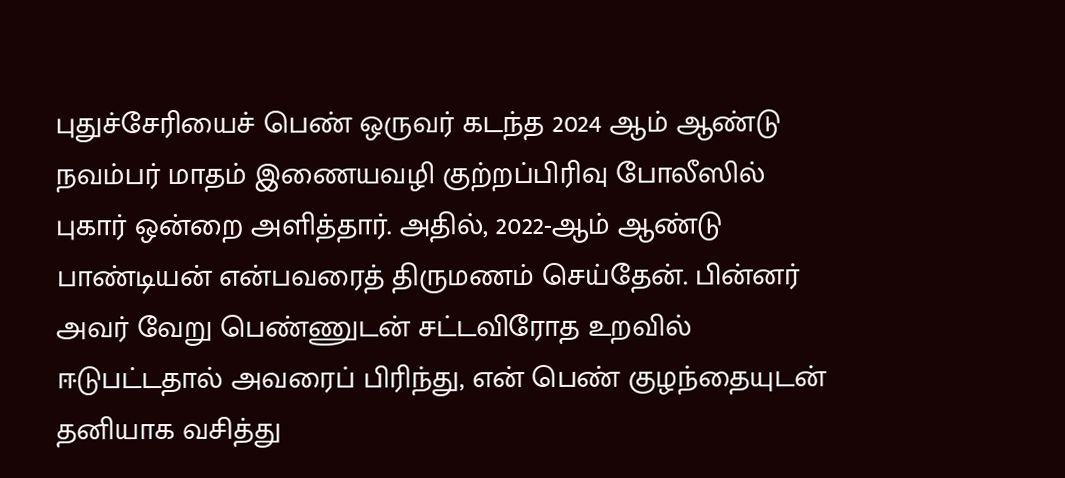புதுச்சேரியைச் பெண் ஒருவர் கடந்த 2024 ஆம் ஆண்டு நவம்பர் மாதம் இணையவழி குற்றப்பிரிவு போலீஸில் புகார் ஒன்றை அளித்தார். அதில், 2022-ஆம் ஆண்டு பாண்டியன் என்பவரைத் திருமணம் செய்தேன். பின்னர் அவர் வேறு பெண்ணுடன் சட்டவிரோத உறவில் ஈடுபட்டதால் அவரைப் பிரிந்து, என் பெண் குழந்தையுடன் தனியாக வசித்து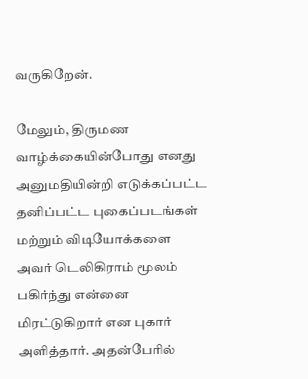வருகிறேன்.

மேலும், திருமண வாழ்க்கையின்போது எனது அனுமதியின்றி எடுக்கப்பட்ட தனிப்பட்ட புகைப்படங்கள் மற்றும் விடியோக்களை அவர் டெலிகிராம் மூலம் பகிர்ந்து என்னை மிரட்டுகிறார் என புகார் அளித்தார். அதன்பேரில்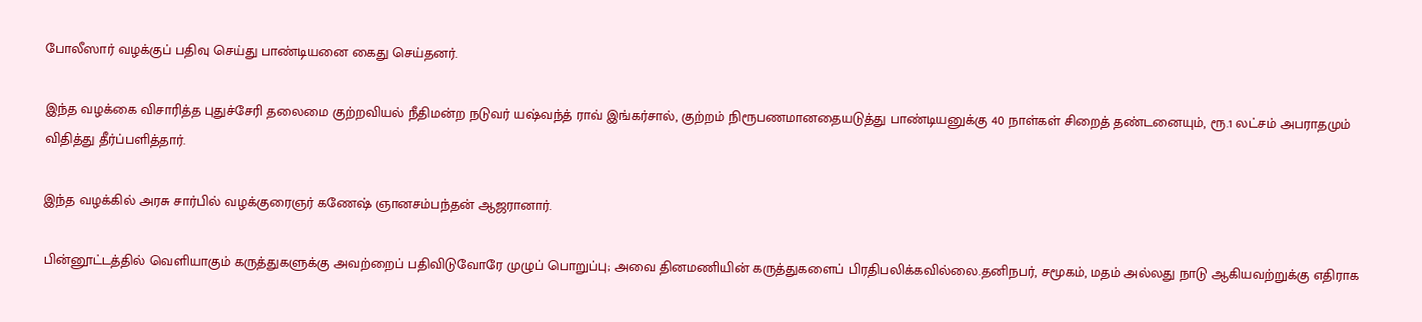போலீஸார் வழக்குப் பதிவு செய்து பாண்டியனை கைது செய்தனர்.

இந்த வழக்கை விசாரித்த புதுச்சேரி தலைமை குற்றவியல் நீதிமன்ற நடுவர் யஷ்வந்த் ராவ் இங்கர்சால், குற்றம் நிரூபணமானதையடுத்து பாண்டியனுக்கு 40 நாள்கள் சிறைத் தண்டனையும், ரூ.1 லட்சம் அபராதமும் விதித்து தீர்ப்பளித்தார்.

இந்த வழக்கில் அரசு சார்பில் வழக்குரைஞர் கணேஷ் ஞானசம்பந்தன் ஆஜரானார்.

பின்னூட்டத்தில் வெளியாகும் கருத்துகளுக்கு அவற்றைப் பதிவிடுவோரே முழுப் பொறுப்பு; அவை தினமணியின் கருத்துகளைப் பிரதிபலிக்கவில்லை.தனிநபர், சமூகம், மதம் அல்லது நாடு ஆகியவற்றுக்கு எதிராக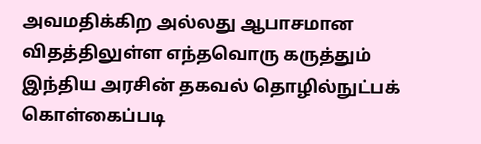அவமதிக்கிற அல்லது ஆபாசமான விதத்திலுள்ள எந்தவொரு கருத்தும் இந்திய அரசின் தகவல் தொழில்நுட்பக் கொள்கைப்படி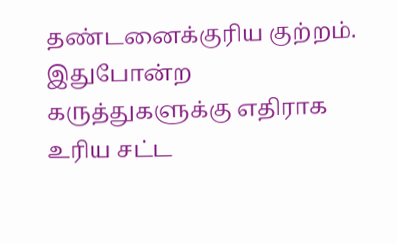தண்டனைக்குரிய குற்றம். இதுபோன்ற கருத்துகளுக்கு எதிராக உரிய சட்ட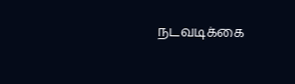நடவடிக்கை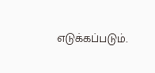எடுக்கப்படும்.